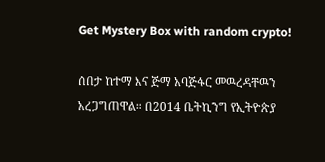Get Mystery Box with random crypto!

ሰበታ ከተማ እና ጅማ አባጅፋር መዉረዳቸዉን አረጋግጠዋል። በ2014 ቤትኪንግ የኢትዮጵያ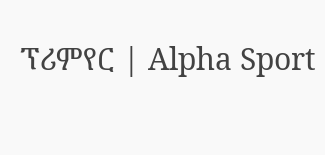ፕሪምየር | Alpha Sport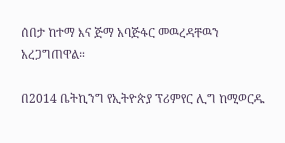ሰበታ ከተማ እና ጅማ አባጅፋር መዉረዳቸዉን አረጋግጠዋል።

በ2014 ቤትኪንግ የኢትዮጵያ ፕሪምየር ሊግ ከሚወርዱ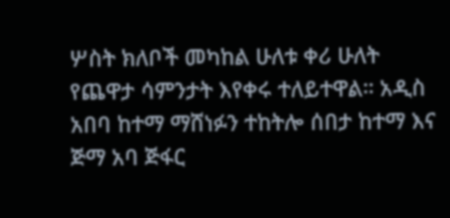ሦስት ክለቦች መካከል ሁለቱ ቀሪ ሁለት የጨዋታ ሳምንታት እየቀሩ ተለይተዋል። አዲስ አበባ ከተማ ማሸነፉን ተከትሎ ሰበታ ከተማ እና ጅማ አባ ጅፋር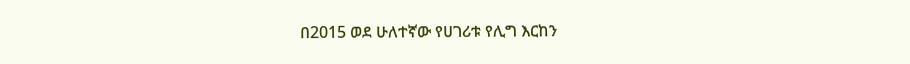በ2015 ወደ ሁለተኛው የሀገሪቱ የሊግ እርከን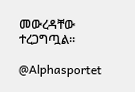መውረዳቸው ተረጋግጧል።

@Alphasportet